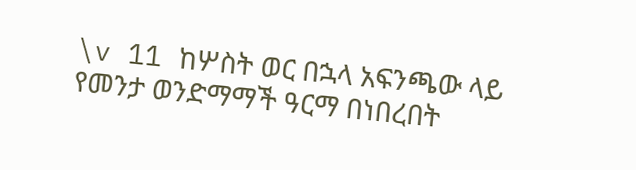\v 11 ከሦስት ወር በኋላ አፍንጫው ላይ የመንታ ወንድማማች ዓርማ በነበረበት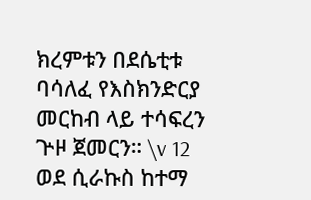ክረምቱን በደሴቲቱ ባሳለፈ የእስክንድርያ መርከብ ላይ ተሳፍረን ጕዞ ጀመርን። \v 12 ወደ ሲራኩስ ከተማ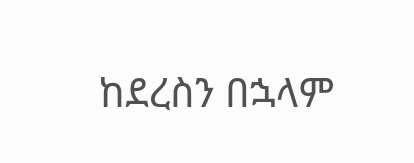ከደረስን በኋላም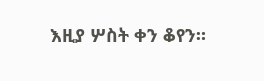እዚያ ሦስት ቀን ቆየን።